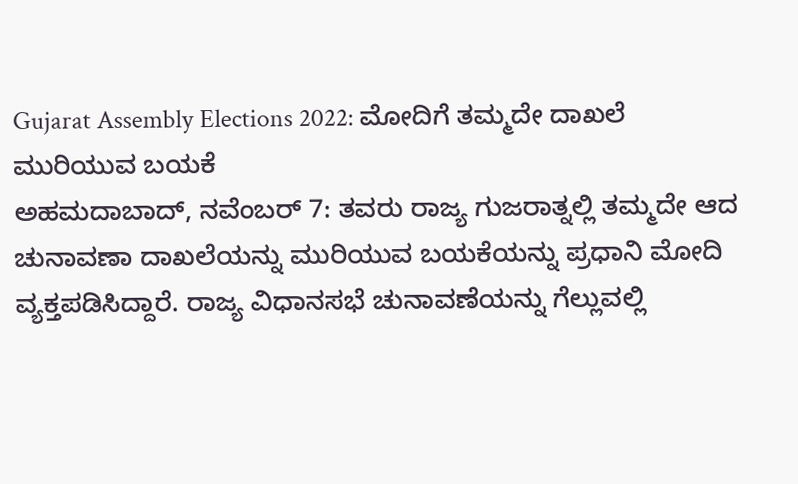Gujarat Assembly Elections 2022: ಮೋದಿಗೆ ತಮ್ಮದೇ ದಾಖಲೆ ಮುರಿಯುವ ಬಯಕೆ
ಅಹಮದಾಬಾದ್, ನವೆಂಬರ್ 7: ತವರು ರಾಜ್ಯ ಗುಜರಾತ್ನಲ್ಲಿ ತಮ್ಮದೇ ಆದ ಚುನಾವಣಾ ದಾಖಲೆಯನ್ನು ಮುರಿಯುವ ಬಯಕೆಯನ್ನು ಪ್ರಧಾನಿ ಮೋದಿ ವ್ಯಕ್ತಪಡಿಸಿದ್ದಾರೆ. ರಾಜ್ಯ ವಿಧಾನಸಭೆ ಚುನಾವಣೆಯನ್ನು ಗೆಲ್ಲುವಲ್ಲಿ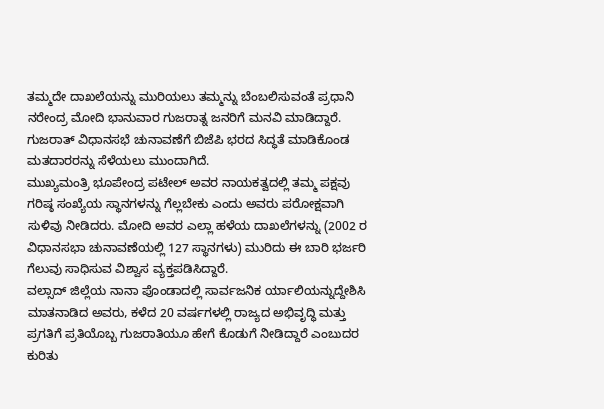ತಮ್ಮದೇ ದಾಖಲೆಯನ್ನು ಮುರಿಯಲು ತಮ್ಮನ್ನು ಬೆಂಬಲಿಸುವಂತೆ ಪ್ರಧಾನಿ ನರೇಂದ್ರ ಮೋದಿ ಭಾನುವಾರ ಗುಜರಾತ್ನ ಜನರಿಗೆ ಮನವಿ ಮಾಡಿದ್ದಾರೆ. ಗುಜರಾತ್ ವಿಧಾನಸಭೆ ಚುನಾವಣೆಗೆ ಬಿಜೆಪಿ ಭರದ ಸಿದ್ಧತೆ ಮಾಡಿಕೊಂಡ ಮತದಾರರನ್ನು ಸೆಳೆಯಲು ಮುಂದಾಗಿದೆ.
ಮುಖ್ಯಮಂತ್ರಿ ಭೂಪೇಂದ್ರ ಪಟೇಲ್ ಅವರ ನಾಯಕತ್ವದಲ್ಲಿ ತಮ್ಮ ಪಕ್ಷವು ಗರಿಷ್ಠ ಸಂಖ್ಯೆಯ ಸ್ಥಾನಗಳನ್ನು ಗೆಲ್ಲಬೇಕು ಎಂದು ಅವರು ಪರೋಕ್ಷವಾಗಿ ಸುಳಿವು ನೀಡಿದರು. ಮೋದಿ ಅವರ ಎಲ್ಲಾ ಹಳೆಯ ದಾಖಲೆಗಳನ್ನು (2002 ರ ವಿಧಾನಸಭಾ ಚುನಾವಣೆಯಲ್ಲಿ 127 ಸ್ಥಾನಗಳು) ಮುರಿದು ಈ ಬಾರಿ ಭರ್ಜರಿ ಗೆಲುವು ಸಾಧಿಸುವ ವಿಶ್ವಾಸ ವ್ಯಕ್ತಪಡಿಸಿದ್ದಾರೆ.
ವಲ್ಸಾದ್ ಜಿಲ್ಲೆಯ ನಾನಾ ಪೊಂಡಾದಲ್ಲಿ ಸಾರ್ವಜನಿಕ ರ್ಯಾಲಿಯನ್ನುದ್ದೇಶಿಸಿ ಮಾತನಾಡಿದ ಅವರು, ಕಳೆದ 20 ವರ್ಷಗಳಲ್ಲಿ ರಾಜ್ಯದ ಅಭಿವೃದ್ಧಿ ಮತ್ತು ಪ್ರಗತಿಗೆ ಪ್ರತಿಯೊಬ್ಬ ಗುಜರಾತಿಯೂ ಹೇಗೆ ಕೊಡುಗೆ ನೀಡಿದ್ದಾರೆ ಎಂಬುದರ ಕುರಿತು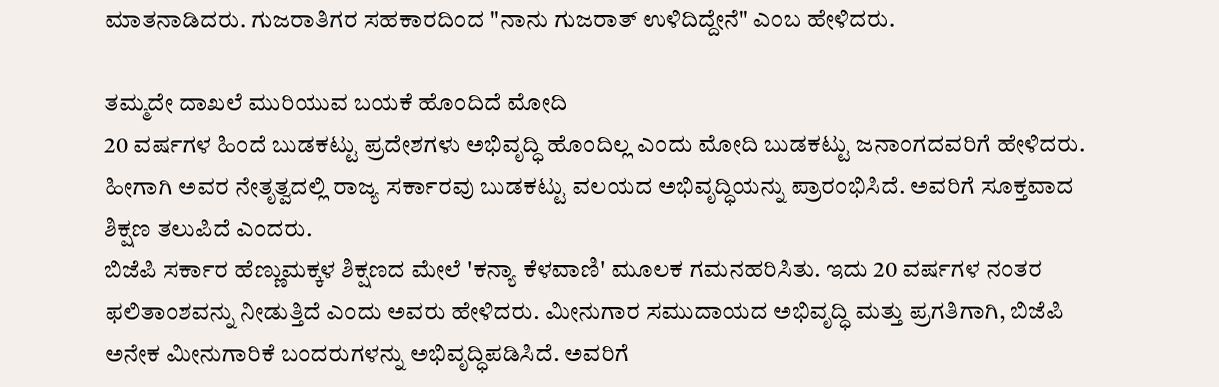ಮಾತನಾಡಿದರು. ಗುಜರಾತಿಗರ ಸಹಕಾರದಿಂದ "ನಾನು ಗುಜರಾತ್ ಉಳಿದಿದ್ದೇನೆ" ಎಂಬ ಹೇಳಿದರು.

ತಮ್ಮದೇ ದಾಖಲೆ ಮುರಿಯುವ ಬಯಕೆ ಹೊಂದಿದೆ ಮೋದಿ
20 ವರ್ಷಗಳ ಹಿಂದೆ ಬುಡಕಟ್ಟು ಪ್ರದೇಶಗಳು ಅಭಿವೃದ್ಧಿ ಹೊಂದಿಲ್ಲ ಎಂದು ಮೋದಿ ಬುಡಕಟ್ಟು ಜನಾಂಗದವರಿಗೆ ಹೇಳಿದರು. ಹೀಗಾಗಿ ಅವರ ನೇತೃತ್ವದಲ್ಲಿ ರಾಜ್ಯ ಸರ್ಕಾರವು ಬುಡಕಟ್ಟು ವಲಯದ ಅಭಿವೃದ್ಧಿಯನ್ನು ಪ್ರಾರಂಭಿಸಿದೆ. ಅವರಿಗೆ ಸೂಕ್ತವಾದ ಶಿಕ್ಷಣ ತಲುಪಿದೆ ಎಂದರು.
ಬಿಜೆಪಿ ಸರ್ಕಾರ ಹೆಣ್ಣುಮಕ್ಕಳ ಶಿಕ್ಷಣದ ಮೇಲೆ 'ಕನ್ಯಾ ಕೆಳವಾಣಿ' ಮೂಲಕ ಗಮನಹರಿಸಿತು. ಇದು 20 ವರ್ಷಗಳ ನಂತರ ಫಲಿತಾಂಶವನ್ನು ನೀಡುತ್ತಿದೆ ಎಂದು ಅವರು ಹೇಳಿದರು. ಮೀನುಗಾರ ಸಮುದಾಯದ ಅಭಿವೃದ್ಧಿ ಮತ್ತು ಪ್ರಗತಿಗಾಗಿ, ಬಿಜೆಪಿ ಅನೇಕ ಮೀನುಗಾರಿಕೆ ಬಂದರುಗಳನ್ನು ಅಭಿವೃದ್ಧಿಪಡಿಸಿದೆ. ಅವರಿಗೆ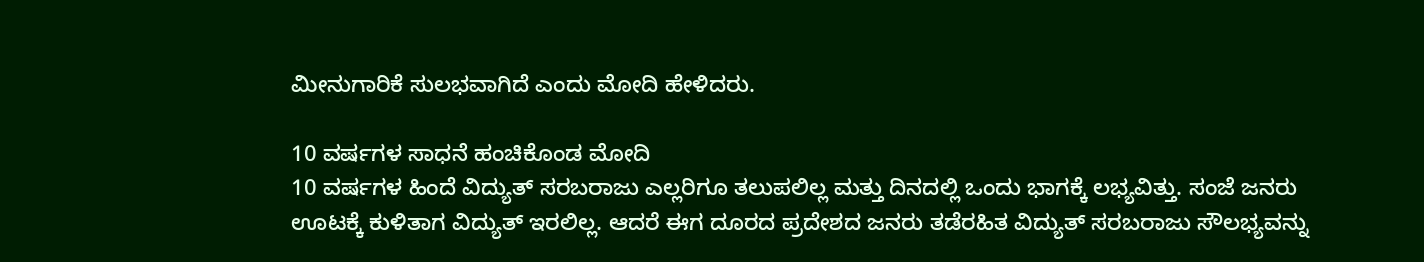ಮೀನುಗಾರಿಕೆ ಸುಲಭವಾಗಿದೆ ಎಂದು ಮೋದಿ ಹೇಳಿದರು.

10 ವರ್ಷಗಳ ಸಾಧನೆ ಹಂಚಿಕೊಂಡ ಮೋದಿ
10 ವರ್ಷಗಳ ಹಿಂದೆ ವಿದ್ಯುತ್ ಸರಬರಾಜು ಎಲ್ಲರಿಗೂ ತಲುಪಲಿಲ್ಲ ಮತ್ತು ದಿನದಲ್ಲಿ ಒಂದು ಭಾಗಕ್ಕೆ ಲಭ್ಯವಿತ್ತು. ಸಂಜೆ ಜನರು ಊಟಕ್ಕೆ ಕುಳಿತಾಗ ವಿದ್ಯುತ್ ಇರಲಿಲ್ಲ. ಆದರೆ ಈಗ ದೂರದ ಪ್ರದೇಶದ ಜನರು ತಡೆರಹಿತ ವಿದ್ಯುತ್ ಸರಬರಾಜು ಸೌಲಭ್ಯವನ್ನು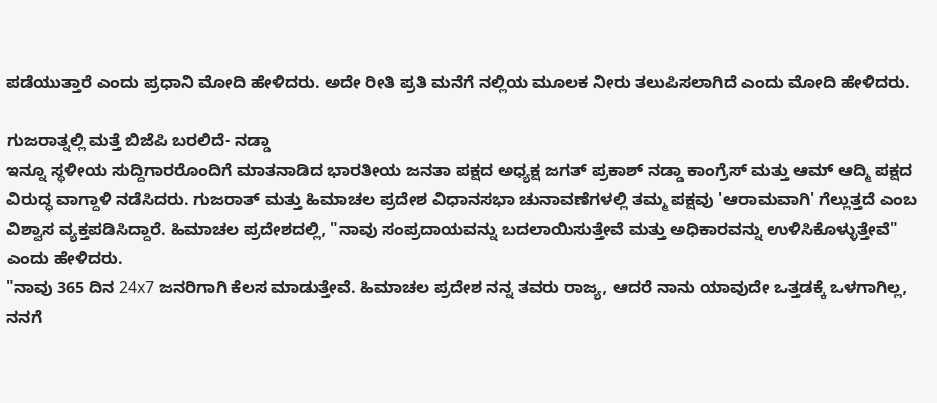ಪಡೆಯುತ್ತಾರೆ ಎಂದು ಪ್ರಧಾನಿ ಮೋದಿ ಹೇಳಿದರು. ಅದೇ ರೀತಿ ಪ್ರತಿ ಮನೆಗೆ ನಲ್ಲಿಯ ಮೂಲಕ ನೀರು ತಲುಪಿಸಲಾಗಿದೆ ಎಂದು ಮೋದಿ ಹೇಳಿದರು.

ಗುಜರಾತ್ನಲ್ಲಿ ಮತ್ತೆ ಬಿಜೆಪಿ ಬರಲಿದೆ- ನಡ್ಡಾ
ಇನ್ನೂ ಸ್ಥಳೀಯ ಸುದ್ದಿಗಾರರೊಂದಿಗೆ ಮಾತನಾಡಿದ ಭಾರತೀಯ ಜನತಾ ಪಕ್ಷದ ಅಧ್ಯಕ್ಷ ಜಗತ್ ಪ್ರಕಾಶ್ ನಡ್ಡಾ ಕಾಂಗ್ರೆಸ್ ಮತ್ತು ಆಮ್ ಆದ್ಮಿ ಪಕ್ಷದ ವಿರುದ್ಧ ವಾಗ್ದಾಳಿ ನಡೆಸಿದರು. ಗುಜರಾತ್ ಮತ್ತು ಹಿಮಾಚಲ ಪ್ರದೇಶ ವಿಧಾನಸಭಾ ಚುನಾವಣೆಗಳಲ್ಲಿ ತಮ್ಮ ಪಕ್ಷವು 'ಆರಾಮವಾಗಿ' ಗೆಲ್ಲುತ್ತದೆ ಎಂಬ ವಿಶ್ವಾಸ ವ್ಯಕ್ತಪಡಿಸಿದ್ದಾರೆ. ಹಿಮಾಚಲ ಪ್ರದೇಶದಲ್ಲಿ, "ನಾವು ಸಂಪ್ರದಾಯವನ್ನು ಬದಲಾಯಿಸುತ್ತೇವೆ ಮತ್ತು ಅಧಿಕಾರವನ್ನು ಉಳಿಸಿಕೊಳ್ಳುತ್ತೇವೆ" ಎಂದು ಹೇಳಿದರು.
"ನಾವು 365 ದಿನ 24x7 ಜನರಿಗಾಗಿ ಕೆಲಸ ಮಾಡುತ್ತೇವೆ. ಹಿಮಾಚಲ ಪ್ರದೇಶ ನನ್ನ ತವರು ರಾಜ್ಯ, ಆದರೆ ನಾನು ಯಾವುದೇ ಒತ್ತಡಕ್ಕೆ ಒಳಗಾಗಿಲ್ಲ, ನನಗೆ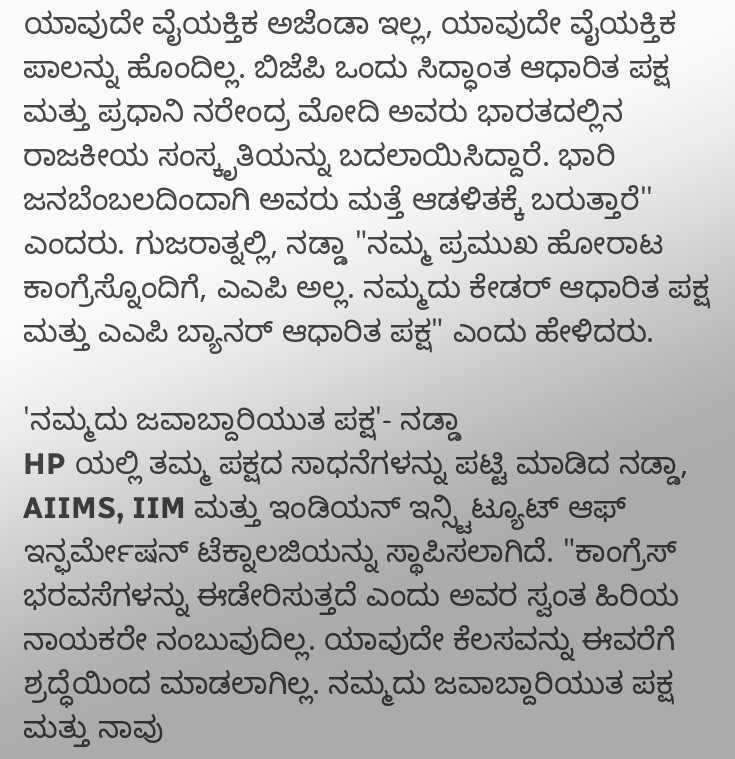ಯಾವುದೇ ವೈಯಕ್ತಿಕ ಅಜೆಂಡಾ ಇಲ್ಲ, ಯಾವುದೇ ವೈಯಕ್ತಿಕ ಪಾಲನ್ನು ಹೊಂದಿಲ್ಲ. ಬಿಜೆಪಿ ಒಂದು ಸಿದ್ಧಾಂತ ಆಧಾರಿತ ಪಕ್ಷ ಮತ್ತು ಪ್ರಧಾನಿ ನರೇಂದ್ರ ಮೋದಿ ಅವರು ಭಾರತದಲ್ಲಿನ ರಾಜಕೀಯ ಸಂಸ್ಕೃತಿಯನ್ನು ಬದಲಾಯಿಸಿದ್ದಾರೆ. ಭಾರಿ ಜನಬೆಂಬಲದಿಂದಾಗಿ ಅವರು ಮತ್ತೆ ಆಡಳಿತಕ್ಕೆ ಬರುತ್ತಾರೆ'' ಎಂದರು. ಗುಜರಾತ್ನಲ್ಲಿ, ನಡ್ಡಾ "ನಮ್ಮ ಪ್ರಮುಖ ಹೋರಾಟ ಕಾಂಗ್ರೆಸ್ನೊಂದಿಗೆ, ಎಎಪಿ ಅಲ್ಲ. ನಮ್ಮದು ಕೇಡರ್ ಆಧಾರಿತ ಪಕ್ಷ ಮತ್ತು ಎಎಪಿ ಬ್ಯಾನರ್ ಆಧಾರಿತ ಪಕ್ಷ" ಎಂದು ಹೇಳಿದರು.

'ನಮ್ಮದು ಜವಾಬ್ದಾರಿಯುತ ಪಕ್ಷ'- ನಡ್ಡಾ
HP ಯಲ್ಲಿ ತಮ್ಮ ಪಕ್ಷದ ಸಾಧನೆಗಳನ್ನು ಪಟ್ಟಿ ಮಾಡಿದ ನಡ್ಡಾ, AIIMS, IIM ಮತ್ತು ಇಂಡಿಯನ್ ಇನ್ಸ್ಟಿಟ್ಯೂಟ್ ಆಫ್ ಇನ್ಫರ್ಮೇಷನ್ ಟೆಕ್ನಾಲಜಿಯನ್ನು ಸ್ಥಾಪಿಸಲಾಗಿದೆ. "ಕಾಂಗ್ರೆಸ್ ಭರವಸೆಗಳನ್ನು ಈಡೇರಿಸುತ್ತದೆ ಎಂದು ಅವರ ಸ್ವಂತ ಹಿರಿಯ ನಾಯಕರೇ ನಂಬುವುದಿಲ್ಲ. ಯಾವುದೇ ಕೆಲಸವನ್ನು ಈವರೆಗೆ ಶ್ರದ್ಧೆಯಿಂದ ಮಾಡಲಾಗಿಲ್ಲ. ನಮ್ಮದು ಜವಾಬ್ದಾರಿಯುತ ಪಕ್ಷ ಮತ್ತು ನಾವು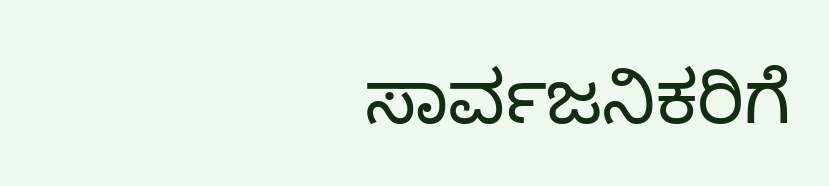ಸಾರ್ವಜನಿಕರಿಗೆ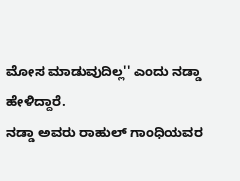ಮೋಸ ಮಾಡುವುದಿಲ್ಲ'' ಎಂದು ನಡ್ಡಾ ಹೇಳಿದ್ದಾರೆ.
ನಡ್ಡಾ ಅವರು ರಾಹುಲ್ ಗಾಂಧಿಯವರ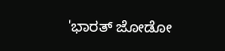'ಭಾರತ್ ಜೋಡೋ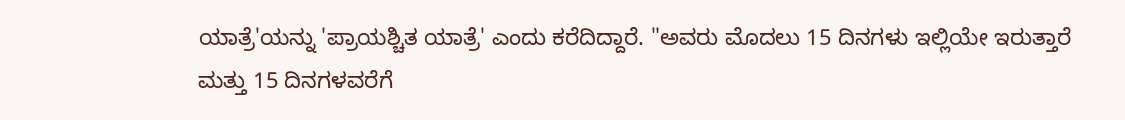ಯಾತ್ರೆ'ಯನ್ನು 'ಪ್ರಾಯಶ್ಚಿತ ಯಾತ್ರೆ' ಎಂದು ಕರೆದಿದ್ದಾರೆ. "ಅವರು ಮೊದಲು 15 ದಿನಗಳು ಇಲ್ಲಿಯೇ ಇರುತ್ತಾರೆ ಮತ್ತು 15 ದಿನಗಳವರೆಗೆ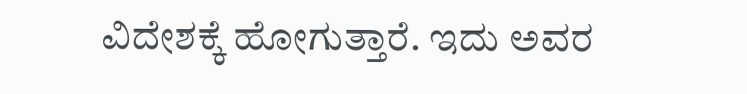ವಿದೇಶಕ್ಕೆ ಹೋಗುತ್ತಾರೆ. ಇದು ಅವರ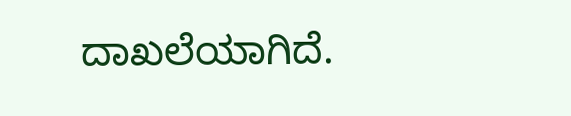ದಾಖಲೆಯಾಗಿದೆ.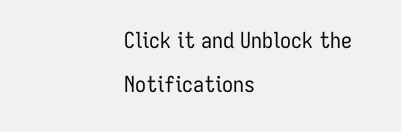Click it and Unblock the Notifications